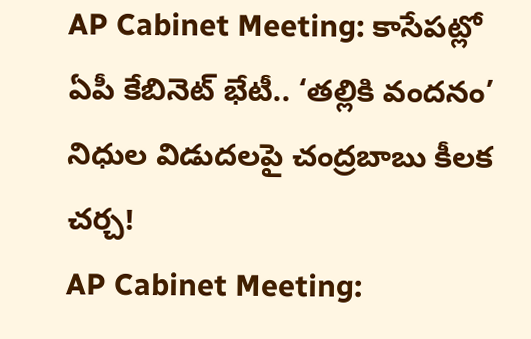AP Cabinet Meeting: కాసేపట్లో ఏపీ కేబినెట్ భేటీ.. ‘తల్లికి వందనం’ నిధుల విడుదలపై చంద్రబాబు కీలక చర్చ!
AP Cabinet Meeting: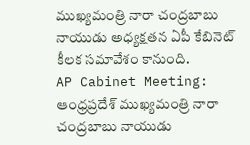ముఖ్యమంత్రి నారా చంద్రబాబు నాయుడు అధ్యక్షతన ఏపీ కేబినెట్ కీలక సమావేశం కానుంది.
AP Cabinet Meeting: ఆంధ్రప్రదేశ్ ముఖ్యమంత్రి నారా చంద్రబాబు నాయుడు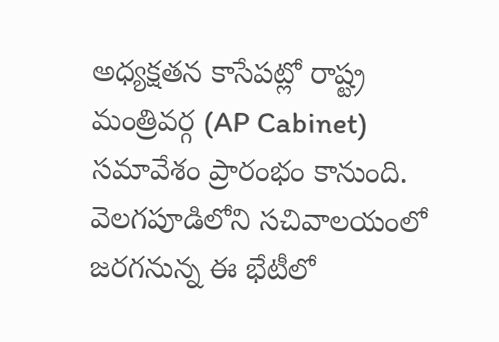అధ్యక్షతన కాసేపట్లో రాష్ట్ర మంత్రివర్గ (AP Cabinet) సమావేశం ప్రారంభం కానుంది. వెలగపూడిలోని సచివాలయంలో జరగనున్న ఈ భేటీలో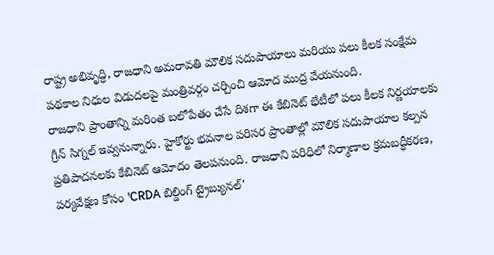రాష్ట్ర అభివృద్ధి, రాజధాని అమరావతి మౌలిక సదుపాయాలు మరియు పలు కీలక సంక్షేమ పథకాల నిధుల విడుదలపై మంత్రివర్గం చర్చించి ఆమోద ముద్ర వేయనుంది.
రాజధాని ప్రాంతాన్ని మరింత బలోపేతం చేసే దిశగా ఈ కేబినెట్ భేటీలో పలు కీలక నిర్ణయాలకు గ్రీన్ సిగ్నల్ ఇవ్వనున్నారు. హైకోర్టు భవనాల పరిసర ప్రాంతాల్లో మౌలిక సదుపాయాల కల్పన ప్రతిపాదనలకు కేబినెట్ ఆమోదం తెలపనుంది. రాజధాని పరిధిలో నిర్మాణాల క్రమబద్ధీకరణ, పర్యవేక్షణ కోసం 'CRDA బిల్డింగ్ ట్రైబ్యునల్'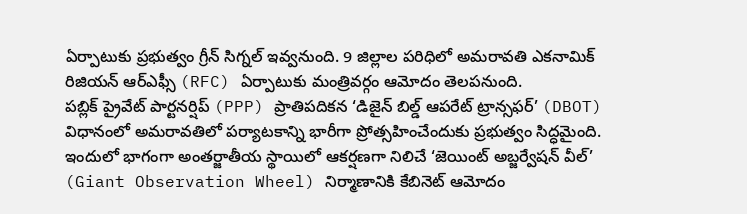ఏర్పాటుకు ప్రభుత్వం గ్రీన్ సిగ్నల్ ఇవ్వనుంది. 9 జిల్లాల పరిధిలో అమరావతి ఎకనామిక్ రిజియన్ ఆర్ఎఫ్సీ (RFC) ఏర్పాటుకు మంత్రివర్గం ఆమోదం తెలపనుంది.
పబ్లిక్ ప్రైవేట్ పార్టనర్షిప్ (PPP) ప్రాతిపదికన ‘డిజైన్ బిల్డ్ ఆపరేట్ ట్రాన్సఫర్’ (DBOT) విధానంలో అమరావతిలో పర్యాటకాన్ని భారీగా ప్రోత్సహించేందుకు ప్రభుత్వం సిద్ధమైంది. ఇందులో భాగంగా అంతర్జాతీయ స్థాయిలో ఆకర్షణగా నిలిచే ‘జెయింట్ అబ్జర్వేషన్ వీల్’ (Giant Observation Wheel) నిర్మాణానికి కేబినెట్ ఆమోదం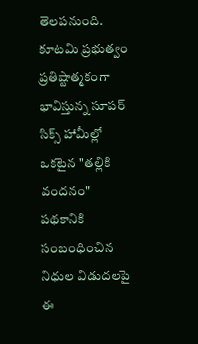తెలపనుంది.
కూటమి ప్రభుత్వం ప్రతిష్టాత్మకంగా భావిస్తున్న సూపర్ సిక్స్ హామీల్లో ఒకటైన "తల్లికి వందనం" పథకానికి సంబంధించిన నిధుల విడుదలపై ఈ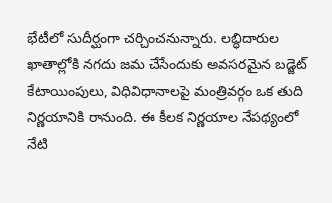భేటీలో సుదీర్ఘంగా చర్చించనున్నారు. లబ్ధిదారుల ఖాతాల్లోకి నగదు జమ చేసేందుకు అవసరమైన బడ్జెట్ కేటాయింపులు, విధివిధానాలపై మంత్రివర్గం ఒక తుది నిర్ణయానికి రానుంది. ఈ కీలక నిర్ణయాల నేపథ్యంలో నేటి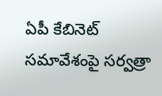ఏపీ కేబినెట్ సమావేశంపై సర్వత్రా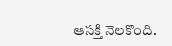ఆసక్తి నెలకొంది.